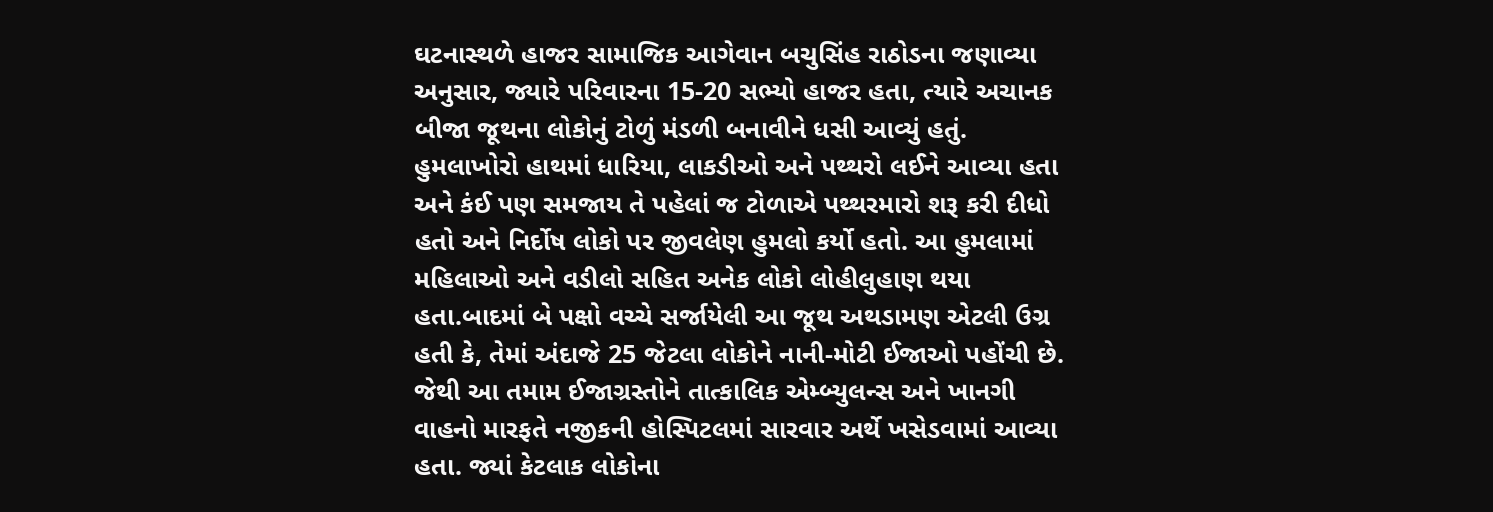ઘટનાસ્થળે હાજર સામાજિક આગેવાન બચુસિંહ રાઠોડના જણાવ્યા અનુસાર, જ્યારે પરિવારના 15-20 સભ્યો હાજર હતા, ત્યારે અચાનક બીજા જૂથના લોકોનું ટોળું મંડળી બનાવીને ધસી આવ્યું હતું. હુમલાખોરો હાથમાં ધારિયા, લાકડીઓ અને પથ્થરો લઈને આવ્યા હતા અને કંઈ પણ સમજાય તે પહેલાં જ ટોળાએ પથ્થરમારો શરૂ કરી દીધો હતો અને નિર્દોષ લોકો પર જીવલેણ હુમલો કર્યો હતો. આ હુમલામાં મહિલાઓ અને વડીલો સહિત અનેક લોકો લોહીલુહાણ થયા હતા.બાદમાં બે પક્ષો વચ્ચે સર્જાયેલી આ જૂથ અથડામણ એટલી ઉગ્ર હતી કે, તેમાં અંદાજે 25 જેટલા લોકોને નાની-મોટી ઈજાઓ પહોંચી છે. જેથી આ તમામ ઈજાગ્રસ્તોને તાત્કાલિક એમ્બ્યુલન્સ અને ખાનગી વાહનો મારફતે નજીકની હોસ્પિટલમાં સારવાર અર્થે ખસેડવામાં આવ્યા હતા. જ્યાં કેટલાક લોકોના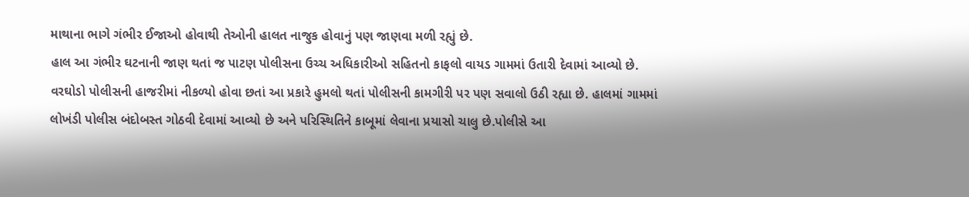માથાના ભાગે ગંભીર ઈજાઓ હોવાથી તેઓની હાલત નાજુક હોવાનું પણ જાણવા મળી રહ્યું છે.
હાલ આ ગંભીર ઘટનાની જાણ થતાં જ પાટણ પોલીસના ઉચ્ચ અધિકારીઓ સહિતનો કાફલો વાયડ ગામમાં ઉતારી દેવામાં આવ્યો છે. વરઘોડો પોલીસની હાજરીમાં નીકળ્યો હોવા છતાં આ પ્રકારે હુમલો થતાં પોલીસની કામગીરી પર પણ સવાલો ઉઠી રહ્યા છે. હાલમાં ગામમાં લોખંડી પોલીસ બંદોબસ્ત ગોઠવી દેવામાં આવ્યો છે અને પરિસ્થિતિને કાબૂમાં લેવાના પ્રયાસો ચાલુ છે.પોલીસે આ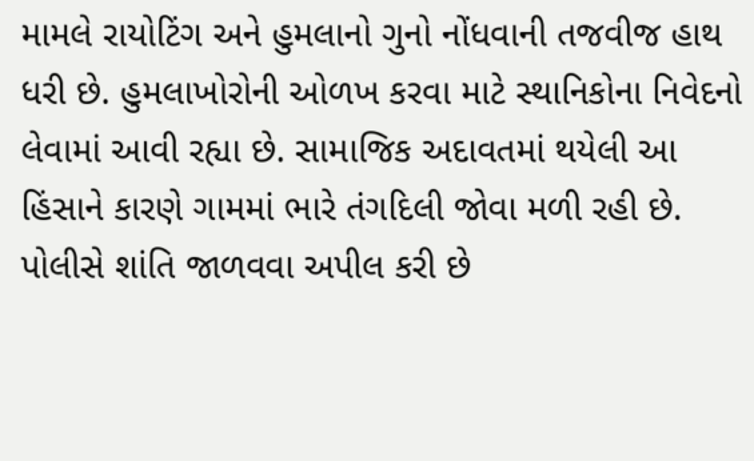મામલે રાયોટિંગ અને હુમલાનો ગુનો નોંધવાની તજવીજ હાથ ધરી છે. હુમલાખોરોની ઓળખ કરવા માટે સ્થાનિકોના નિવેદનો લેવામાં આવી રહ્યા છે. સામાજિક અદાવતમાં થયેલી આ હિંસાને કારણે ગામમાં ભારે તંગદિલી જોવા મળી રહી છે. પોલીસે શાંતિ જાળવવા અપીલ કરી છે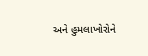અને હુમલાખોરોને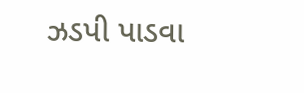ઝડપી પાડવા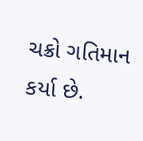ચક્રો ગતિમાન કર્યા છે.